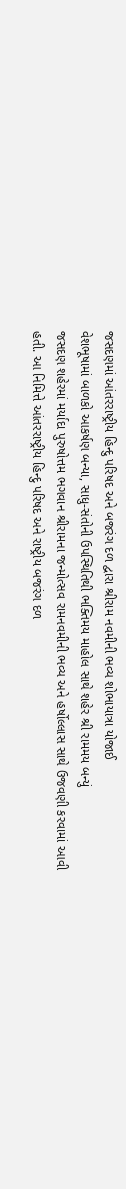જસદણમાં આંતરરાષ્ટ્રીય હિન્દુ પરિષદ અને બજરંગ દળ દ્વારા શ્રીરામ નવમીની ભવ્ય શોભાયાત્રા યોજાઈ
વેશભૂષામાં બાળકો આકર્ષણ બન્યા, સાધુ-સંતોની ઉપસ્થિતિથી ભક્તિમય માહોલ સાથે શહેર શ્રી રામમય બન્યું
જસદણ શહેરમાં મર્યાદા પુરુષોત્તમ ભગવાન શ્રીરામના જન્મોત્સવ રામનવમીની ભવ્ય અને હર્ષોલ્લાસ સાથે ઉજવણી કરવામાં આવી હતી. આ નિમિત્તે આંતરરાષ્ટ્રીય હિન્દુ પરિષદ અને રાષ્ટ્રીય બજરંગ દળ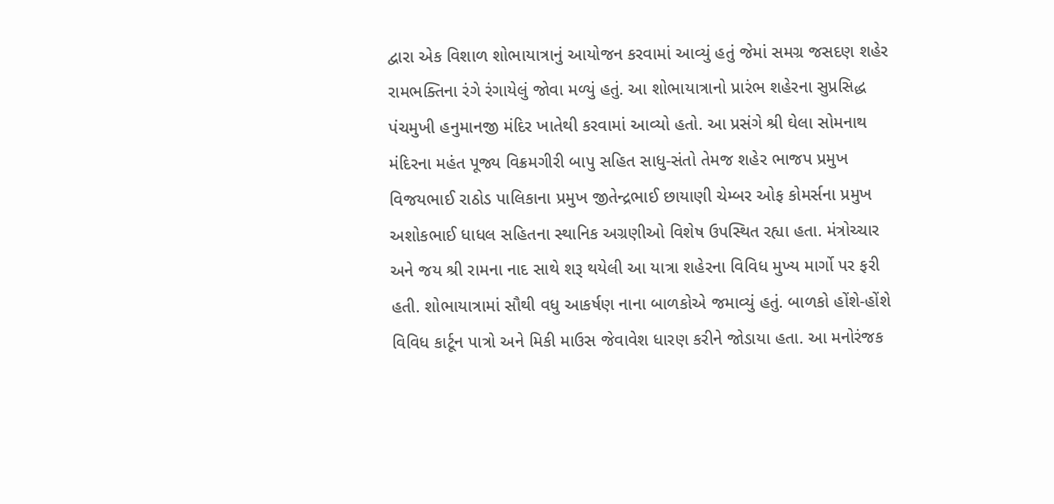દ્વારા એક વિશાળ શોભાયાત્રાનું આયોજન કરવામાં આવ્યું હતું જેમાં સમગ્ર જસદણ શહેર રામભક્તિના રંગે રંગાયેલું જોવા મળ્યું હતું. આ શોભાયાત્રાનો પ્રારંભ શહેરના સુપ્રસિદ્ધ પંચમુખી હનુમાનજી મંદિર ખાતેથી કરવામાં આવ્યો હતો. આ પ્રસંગે શ્રી ઘેલા સોમનાથ મંદિરના મહંત પૂજ્ય વિક્રમગીરી બાપુ સહિત સાધુ-સંતો તેમજ શહેર ભાજપ પ્રમુખ વિજયભાઈ રાઠોડ પાલિકાના પ્રમુખ જીતેન્દ્રભાઈ છાયાણી ચેમ્બર ઓફ કોમર્સના પ્રમુખ અશોકભાઈ ધાધલ સહિતના સ્થાનિક અગ્રણીઓ વિશેષ ઉપસ્થિત રહ્યા હતા. મંત્રોચ્ચાર અને જય શ્રી રામના નાદ સાથે શરૂ થયેલી આ યાત્રા શહેરના વિવિધ મુખ્ય માર્ગો પર ફરી હતી. શોભાયાત્રામાં સૌથી વધુ આકર્ષણ નાના બાળકોએ જમાવ્યું હતું. બાળકો હોંશે-હોંશે વિવિધ કાર્ટૂન પાત્રો અને મિકી માઉસ જેવાવેશ ધારણ કરીને જોડાયા હતા. આ મનોરંજક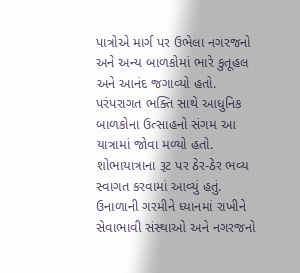પાત્રોએ માર્ગ પર ઉભેલા નગરજનો અને અન્ય બાળકોમાં ભારે કુતૂહલ અને આનંદ જગાવ્યો હતો. પરંપરાગત ભક્તિ સાથે આધુનિક બાળકોના ઉત્સાહનો સંગમ આ યાત્રામાં જોવા મળ્યો હતો.
શોભાયાત્રાના રૂટ પર ઠેર-ઠેર ભવ્ય સ્વાગત કરવામાં આવ્યું હતું. ઉનાળાની ગરમીને ધ્યાનમાં રાખીને સેવાભાવી સંસ્થાઓ અને નગરજનો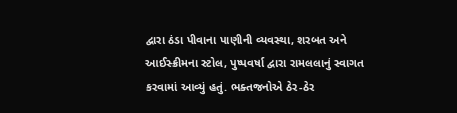દ્વારા ઠંડા પીવાના પાણીની વ્યવસ્થા, શરબત અને આઈસ્ક્રીમના સ્ટોલ, પુષ્પવર્ષા દ્વારા રામલલાનું સ્વાગત કરવામાં આવ્યું હતું. ભક્તજનોએ ઠેર-ઠેર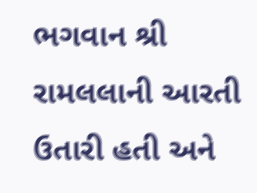ભગવાન શ્રી રામલલાની આરતી ઉતારી હતી અને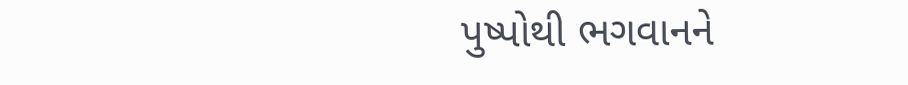પુષ્પોથી ભગવાનને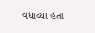વધાવ્યા હતા